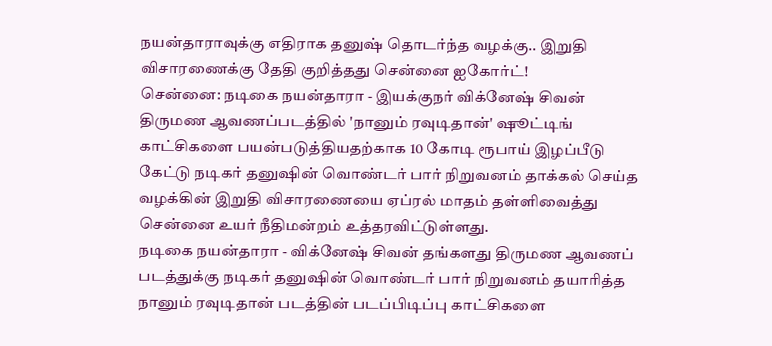நயன்தாராவுக்கு எதிராக தனுஷ் தொடர்ந்த வழக்கு.. இறுதி விசாரணைக்கு தேதி குறித்தது சென்னை ஐகோர்ட்!
சென்னை: நடிகை நயன்தாரா - இயக்குநர் விக்னேஷ் சிவன் திருமண ஆவணப்படத்தில் 'நானும் ரவுடிதான்' ஷூட்டிங் காட்சிகளை பயன்படுத்தியதற்காக 10 கோடி ரூபாய் இழப்பீடு கேட்டு நடிகர் தனுஷின் வொண்டர் பார் நிறுவனம் தாக்கல் செய்த வழக்கின் இறுதி விசாரணையை ஏப்ரல் மாதம் தள்ளிவைத்து சென்னை உயர் நீதிமன்றம் உத்தரவிட்டுள்ளது.
நடிகை நயன்தாரா - விக்னேஷ் சிவன் தங்களது திருமண ஆவணப் படத்துக்கு நடிகர் தனுஷின் வொண்டர் பார் நிறுவனம் தயாரித்த நானும் ரவுடிதான் படத்தின் படப்பிடிப்பு காட்சிகளை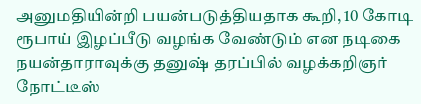அனுமதியின்றி பயன்படுத்தியதாக கூறி, 10 கோடி ரூபாய் இழப்பீடு வழங்க வேண்டும் என நடிகை நயன்தாராவுக்கு தனுஷ் தரப்பில் வழக்கறிஞர் நோட்டீஸ்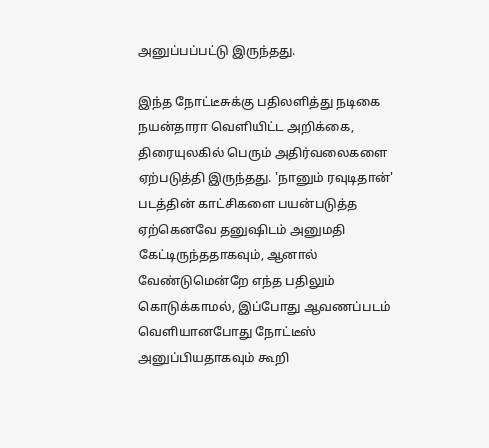அனுப்பப்பட்டு இருந்தது.

இந்த நோட்டீசுக்கு பதிலளித்து நடிகை நயன்தாரா வெளியிட்ட அறிக்கை, திரையுலகில் பெரும் அதிர்வலைகளை ஏற்படுத்தி இருந்தது. 'நானும் ரவுடிதான்' படத்தின் காட்சிகளை பயன்படுத்த ஏற்கெனவே தனுஷிடம் அனுமதி கேட்டிருந்ததாகவும், ஆனால் வேண்டுமென்றே எந்த பதிலும் கொடுக்காமல், இப்போது ஆவணப்படம் வெளியானபோது நோட்டீஸ் அனுப்பியதாகவும் கூறி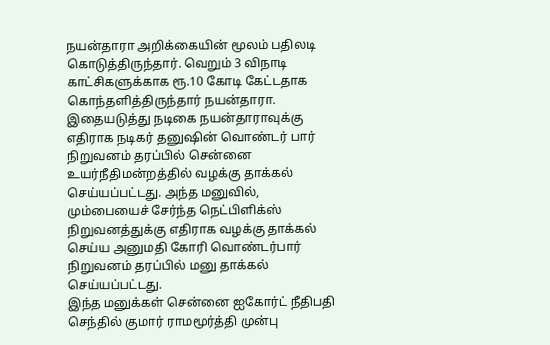நயன்தாரா அறிக்கையின் மூலம் பதிலடி கொடுத்திருந்தார். வெறும் 3 விநாடி காட்சிகளுக்காக ரூ.10 கோடி கேட்டதாக கொந்தளித்திருந்தார் நயன்தாரா.
இதையடுத்து நடிகை நயன்தாராவுக்கு எதிராக நடிகர் தனுஷின் வொண்டர் பார் நிறுவனம் தரப்பில் சென்னை உயர்நீதிமன்றத்தில் வழக்கு தாக்கல் செய்யப்பட்டது. அந்த மனுவில், மும்பையைச் சேர்ந்த நெட்பிளிக்ஸ் நிறுவனத்துக்கு எதிராக வழக்கு தாக்கல் செய்ய அனுமதி கோரி வொண்டர்பார் நிறுவனம் தரப்பில் மனு தாக்கல் செய்யப்பட்டது.
இந்த மனுக்கள் சென்னை ஐகோர்ட் நீதிபதி செந்தில் குமார் ராமமூர்த்தி முன்பு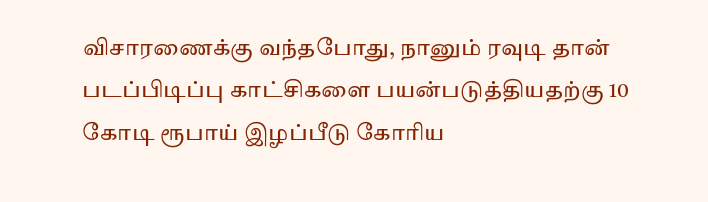விசாரணைக்கு வந்தபோது, நானும் ரவுடி தான் படப்பிடிப்பு காட்சிகளை பயன்படுத்தியதற்கு 10 கோடி ரூபாய் இழப்பீடு கோரிய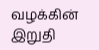வழக்கின் இறுதி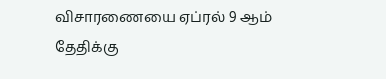விசாரணையை ஏப்ரல் 9 ஆம் தேதிக்கு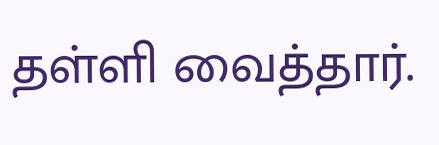தள்ளி வைத்தார்.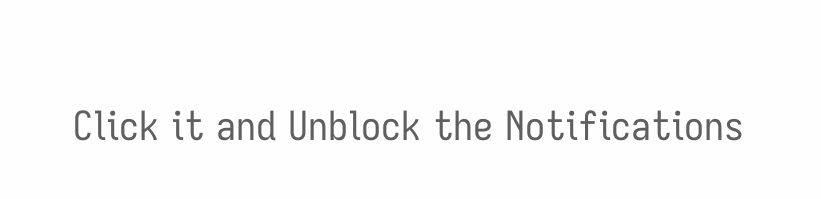Click it and Unblock the Notifications